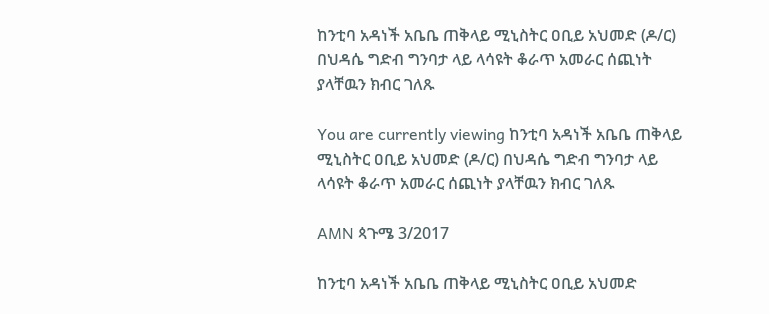ከንቲባ አዳነች አቤቤ ጠቅላይ ሚኒስትር ዐቢይ አህመድ (ዶ/ር) በህዳሴ ግድብ ግንባታ ላይ ላሳዩት ቆራጥ አመራር ሰጪነት ያላቸዉን ክብር ገለጹ

You are currently viewing ከንቲባ አዳነች አቤቤ ጠቅላይ ሚኒስትር ዐቢይ አህመድ (ዶ/ር) በህዳሴ ግድብ ግንባታ ላይ ላሳዩት ቆራጥ አመራር ሰጪነት ያላቸዉን ክብር ገለጹ

AMN ጳጉሜ 3/2017

ከንቲባ አዳነች አቤቤ ጠቅላይ ሚኒስትር ዐቢይ አህመድ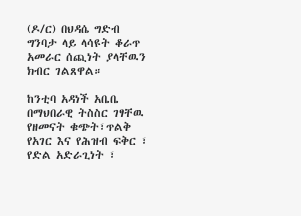(ዶ/ር) በህዳሴ ግድብ ግንባታ ላይ ላሳዩት ቆራጥ አመራር ሰጪነት ያላቸዉን ክብር ገልጸዋል።

ከንቲባ አዳነች አቤቤ በማህበራዊ ትስስር ገፃቸዉ የዘመናት ቁጭት፣ጥልቅ የአገር እና የሕዝብ ፍቅር ፣ የድል አድራጊነት ፣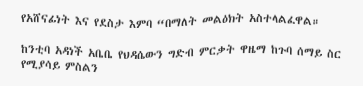የአሸናፊነት እና የደስታ እምባ “በማለት መልዕክት አስተላልፈዋል።

ከንቲባ አዳነች አቤቤ የህዳሴውን ግድብ ምርቃት ዋዜማ ከጉባ ሰማይ ስር የሚያሳይ ምስልን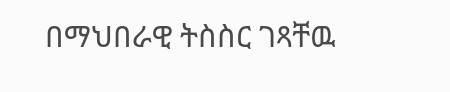በማህበራዊ ትስስር ገጻቸዉ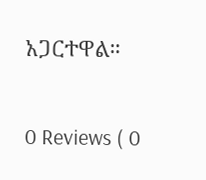አጋርተዋል።

0 Reviews ( 0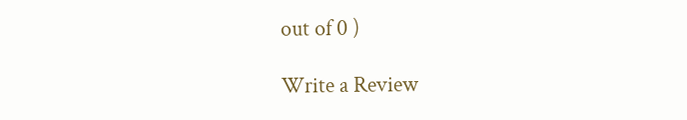out of 0 )

Write a Review